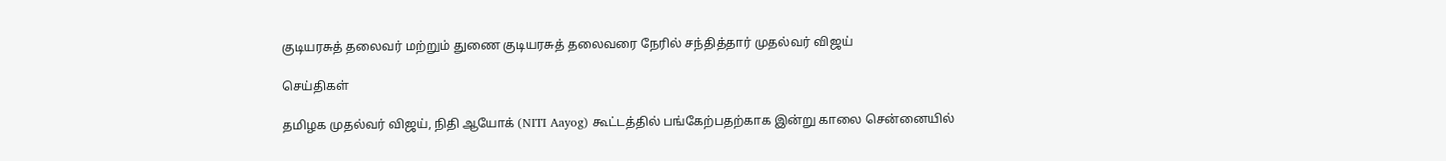குடியரசுத் தலைவர் மற்றும் துணை குடியரசுத் தலைவரை நேரில் சந்தித்தார் முதல்வர் விஜய்

செய்திகள்

தமிழக முதல்வர் விஜய், நிதி ஆயோக் (NITI Aayog) கூட்டத்தில் பங்கேற்பதற்காக இன்று காலை சென்னையில்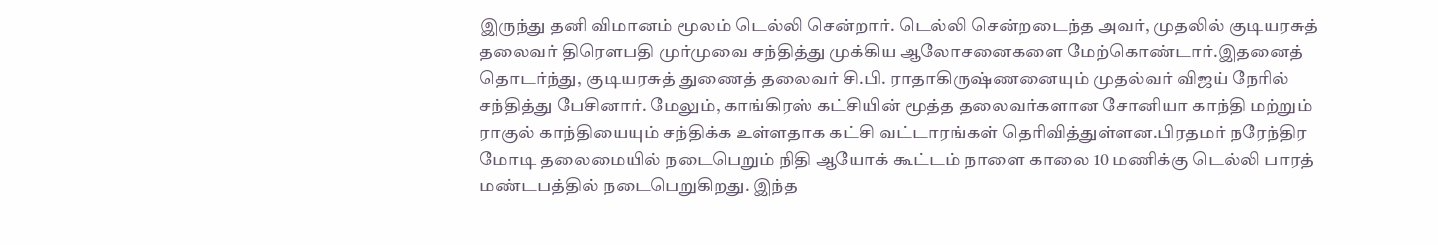இருந்து தனி விமானம் மூலம் டெல்லி சென்றார். டெல்லி சென்றடைந்த அவர், முதலில் குடியரசுத் தலைவர் திரௌபதி முர்முவை சந்தித்து முக்கிய ஆலோசனைகளை மேற்கொண்டார்.இதனைத் தொடர்ந்து, குடியரசுத் துணைத் தலைவர் சி.பி. ராதாகிருஷ்ணனையும் முதல்வர் விஜய் நேரில் சந்தித்து பேசினார். மேலும், காங்கிரஸ் கட்சியின் மூத்த தலைவர்களான சோனியா காந்தி மற்றும் ராகுல் காந்தியையும் சந்திக்க உள்ளதாக கட்சி வட்டாரங்கள் தெரிவித்துள்ளன.பிரதமர் நரேந்திர மோடி தலைமையில் நடைபெறும் நிதி ஆயோக் கூட்டம் நாளை காலை 10 மணிக்கு டெல்லி பாரத் மண்டபத்தில் நடைபெறுகிறது. இந்த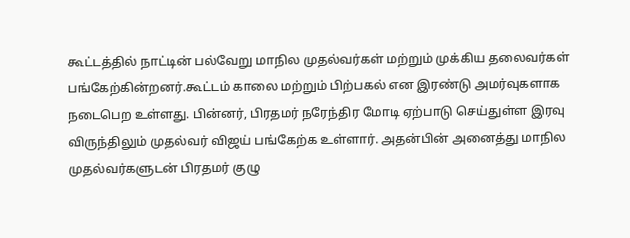கூட்டத்தில் நாட்டின் பல்வேறு மாநில முதல்வர்கள் மற்றும் முக்கிய தலைவர்கள் பங்கேற்கின்றனர்.கூட்டம் காலை மற்றும் பிற்பகல் என இரண்டு அமர்வுகளாக நடைபெற உள்ளது. பின்னர், பிரதமர் நரேந்திர மோடி ஏற்பாடு செய்துள்ள இரவு விருந்திலும் முதல்வர் விஜய் பங்கேற்க உள்ளார். அதன்பின் அனைத்து மாநில முதல்வர்களுடன் பிரதமர் குழு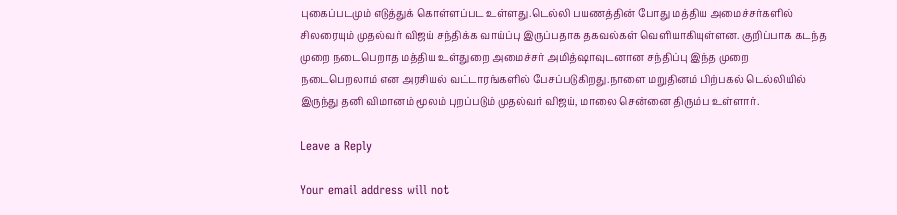புகைப்படமும் எடுத்துக் கொள்ளப்பட உள்ளது.டெல்லி பயணத்தின் போது மத்திய அமைச்சர்களில் சிலரையும் முதல்வர் விஜய் சந்திக்க வாய்ப்பு இருப்பதாக தகவல்கள் வெளியாகியுள்ளன. குறிப்பாக கடந்த முறை நடைபெறாத மத்திய உள்துறை அமைச்சர் அமித்ஷாவுடனான சந்திப்பு இந்த முறை நடைபெறலாம் என அரசியல் வட்டாரங்களில் பேசப்படுகிறது.நாளை மறுதினம் பிற்பகல் டெல்லியில் இருந்து தனி விமானம் மூலம் புறப்படும் முதல்வர் விஜய், மாலை சென்னை திரும்ப உள்ளார்.

Leave a Reply

Your email address will not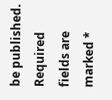be published. Required fields are marked *